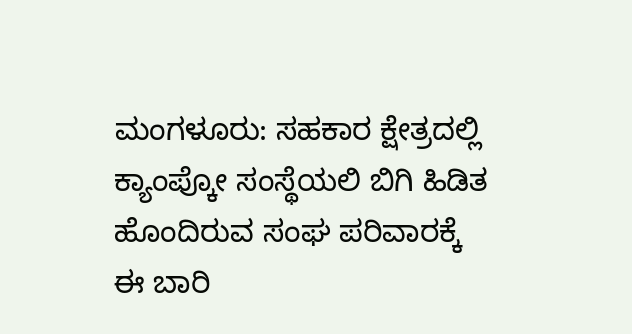ಮಂಗಳೂರು: ಸಹಕಾರ ಕ್ಷೇತ್ರದಲ್ಲಿ ಕ್ಯಾಂಪ್ಕೋ ಸಂಸ್ಥೆಯಲಿ ಬಿಗಿ ಹಿಡಿತ ಹೊಂದಿರುವ ಸಂಘ ಪರಿವಾರಕ್ಕೆ ಈ ಬಾರಿ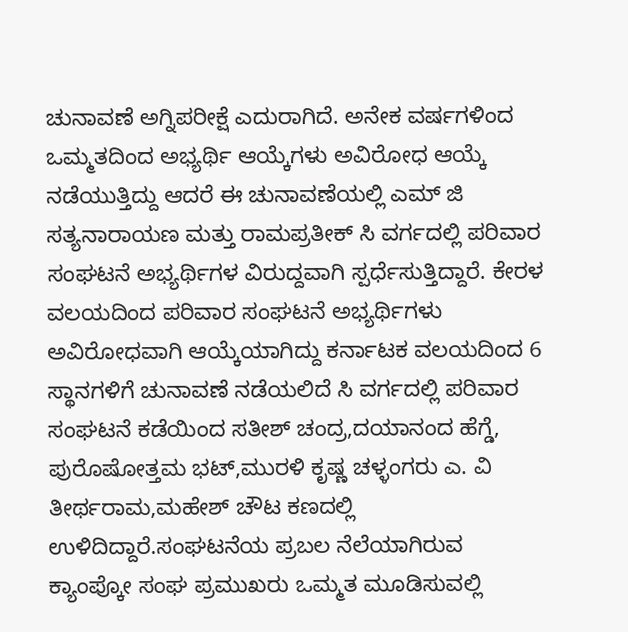ಚುನಾವಣೆ ಅಗ್ನಿಪರೀಕ್ಷೆ ಎದುರಾಗಿದೆ. ಅನೇಕ ವರ್ಷಗಳಿಂದ ಒಮ್ಮತದಿಂದ ಅಭ್ಯರ್ಥಿ ಆಯ್ಕೆಗಳು ಅವಿರೋಧ ಆಯ್ಕೆ ನಡೆಯುತ್ತಿದ್ದು ಆದರೆ ಈ ಚುನಾವಣೆಯಲ್ಲಿ ಎಮ್ ಜಿ ಸತ್ಯನಾರಾಯಣ ಮತ್ತು ರಾಮಪ್ರತೀಕ್ ಸಿ ವರ್ಗದಲ್ಲಿ ಪರಿವಾರ ಸಂಘಟನೆ ಅಭ್ಯರ್ಥಿಗಳ ವಿರುದ್ದವಾಗಿ ಸ್ಪರ್ಧೆಸುತ್ತಿದ್ದಾರೆ. ಕೇರಳ ವಲಯದಿಂದ ಪರಿವಾರ ಸಂಘಟನೆ ಅಭ್ಯರ್ಥಿಗಳು ಅವಿರೋಧವಾಗಿ ಆಯ್ಕೆಯಾಗಿದ್ದು ಕರ್ನಾಟಕ ವಲಯದಿಂದ 6 ಸ್ಥಾನಗಳಿಗೆ ಚುನಾವಣೆ ನಡೆಯಲಿದೆ ಸಿ ವರ್ಗದಲ್ಲಿ ಪರಿವಾರ ಸಂಘಟನೆ ಕಡೆಯಿಂದ ಸತೀಶ್ ಚಂದ್ರ,ದಯಾನಂದ ಹೆಗ್ಡೆ, ಪುರೊಷೋತ್ತಮ ಭಟ್,ಮುರಳಿ ಕೃಷ್ಣ ಚಳ್ಳಂಗರು ಎ. ವಿ ತೀರ್ಥರಾಮ,ಮಹೇಶ್ ಚೌಟ ಕಣದಲ್ಲಿ ಉಳಿದಿದ್ದಾರೆ.ಸಂಘಟನೆಯ ಪ್ರಬಲ ನೆಲೆಯಾಗಿರುವ ಕ್ಯಾಂಪ್ಕೋ ಸಂಘ ಪ್ರಮುಖರು ಒಮ್ಮತ ಮೂಡಿಸುವಲ್ಲಿ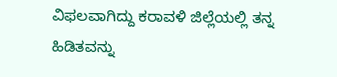ವಿಫಲವಾಗಿದ್ದು ಕರಾವಳಿ ಜಿಲ್ಲೆಯಲ್ಲಿ ತನ್ನ ಹಿಡಿತವನ್ನು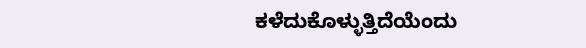ಕಳೆದುಕೊಳ್ಳುತ್ತಿದೆಯೆಂದು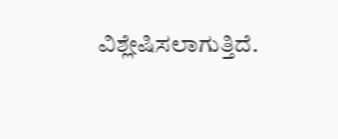ವಿಶ್ಲೇಷಿಸಲಾಗುತ್ತಿದೆ.